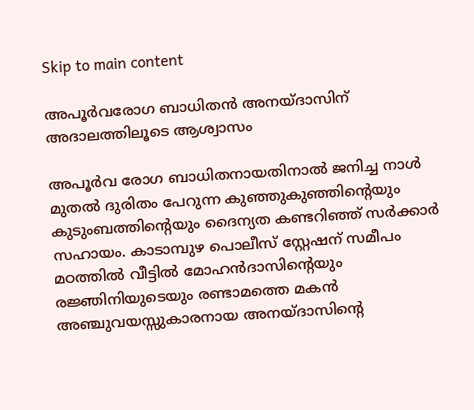Skip to main content

അപൂര്‍വരോഗ ബാധിതന്‍ അനയ്ദാസിന് അദാലത്തിലൂടെ ആശ്വാസം

അപൂര്‍വ രോഗ ബാധിതനായതിനാല്‍ ജനിച്ച നാള്‍ മുതല്‍ ദുരിതം പേറുന്ന കുഞ്ഞുകുഞ്ഞിന്റെയും കുടുംബത്തിന്റെയും ദൈന്യത കണ്ടറിഞ്ഞ് സര്‍ക്കാര്‍ സഹായം. കാടാമ്പുഴ പൊലീസ് സ്റ്റേഷന് സമീപം മഠത്തില്‍ വീട്ടില്‍ മോഹന്‍ദാസിന്റെയും രജ്ഞിനിയുടെയും രണ്ടാമത്തെ മകന്‍ അഞ്ചുവയസ്സുകാരനായ അനയ്ദാസിന്റെ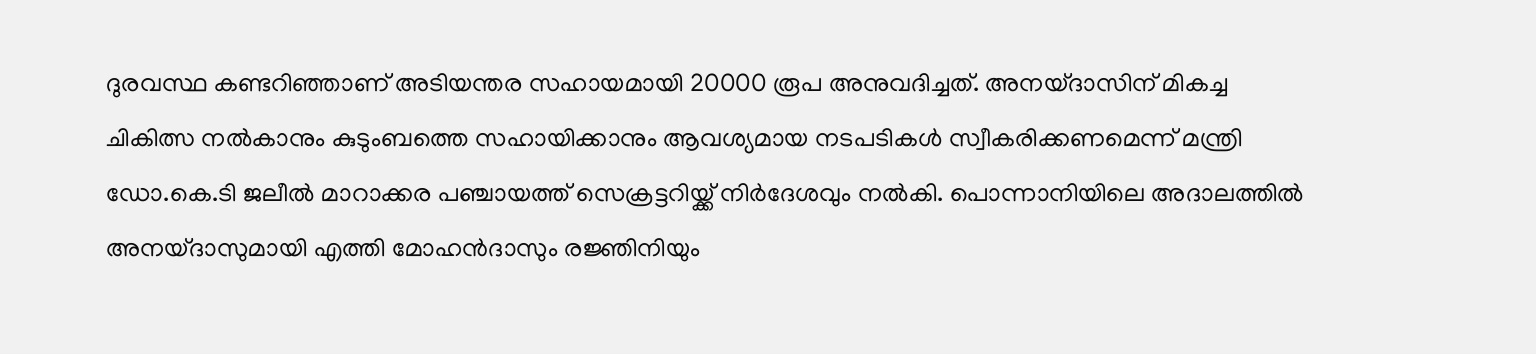ദുരവസ്ഥ കണ്ടറിഞ്ഞാണ് അടിയന്തര സഹായമായി 20000 രൂപ അനുവദിച്ചത്. അനയ്ദാസിന് മികച്ച ചികിത്സ നല്‍കാനും കുടുംബത്തെ സഹായിക്കാനും ആവശ്യമായ നടപടികള്‍ സ്വീകരിക്കണമെന്ന് മന്ത്രി ഡോ.കെ.ടി ജലീല്‍ മാറാക്കര പഞ്ചായത്ത് സെക്രട്ടറിയ്ക്ക് നിര്‍ദേശവും നല്‍കി. പൊന്നാനിയിലെ അദാലത്തില്‍ അനയ്ദാസുമായി എത്തി മോഹന്‍ദാസും രജ്ഞിനിയും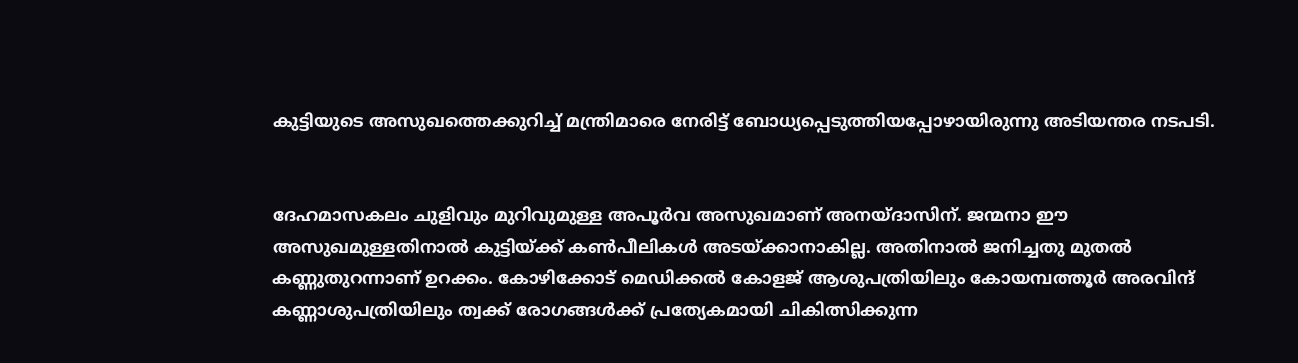കുട്ടിയുടെ അസുഖത്തെക്കുറിച്ച് മന്ത്രിമാരെ നേരിട്ട് ബോധ്യപ്പെടുത്തിയപ്പോഴായിരുന്നു അടിയന്തര നടപടി.


ദേഹമാസകലം ചുളിവും മുറിവുമുള്ള അപൂര്‍വ അസുഖമാണ് അനയ്ദാസിന്. ജന്മനാ ഈ അസുഖമുള്ളതിനാല്‍ കുട്ടിയ്ക്ക് കണ്‍പീലികള്‍ അടയ്ക്കാനാകില്ല. അതിനാല്‍ ജനിച്ചതു മുതല്‍ കണ്ണുതുറന്നാണ് ഉറക്കം. കോഴിക്കോട് മെഡിക്കല്‍ കോളജ് ആശുപത്രിയിലും കോയമ്പത്തൂര്‍ അരവിന്ദ് കണ്ണാശുപത്രിയിലും ത്വക്ക് രോഗങ്ങള്‍ക്ക് പ്രത്യേകമായി ചികിത്സിക്കുന്ന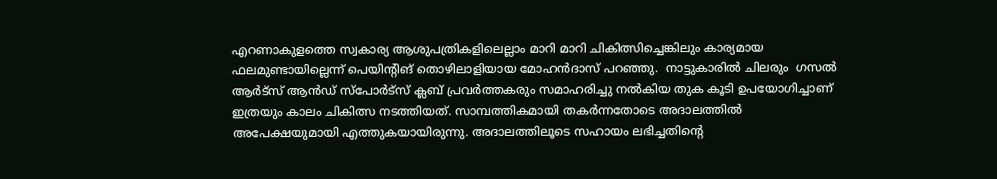എറണാകുളത്തെ സ്വകാര്യ ആശുപത്രികളിലെല്ലാം മാറി മാറി ചികിത്സിച്ചെങ്കിലും കാര്യമായ ഫലമുണ്ടായില്ലെന്ന് പെയിന്റിങ് തൊഴിലാളിയായ മോഹന്‍ദാസ് പറഞ്ഞു.  നാട്ടുകാരില്‍ ചിലരും  ഗസല്‍ ആര്‍ട്സ് ആന്‍ഡ് സ്പോര്‍ട്സ് ക്ലബ് പ്രവര്‍ത്തകരും സമാഹരിച്ചു നല്‍കിയ തുക കൂടി ഉപയോഗിച്ചാണ് ഇത്രയും കാലം ചികിത്സ നടത്തിയത്. സാമ്പത്തികമായി തകര്‍ന്നതോടെ അദാലത്തില്‍ അപേക്ഷയുമായി എത്തുകയായിരുന്നു. അദാലത്തിലൂടെ സഹായം ലഭിച്ചതിന്റെ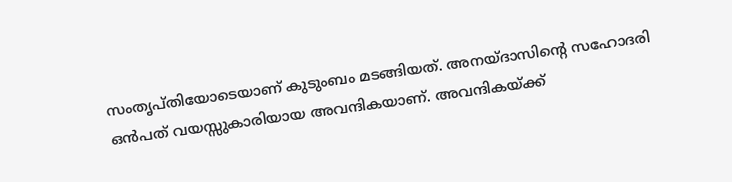സംതൃപ്തിയോടെയാണ് കുടുംബം മടങ്ങിയത്. അനയ്ദാസിന്റെ സഹോദരി ഒന്‍പത് വയസ്സുകാരിയായ അവന്ദികയാണ്. അവന്ദികയ്ക്ക്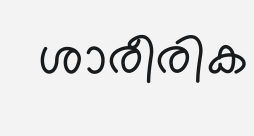ശാരീരിക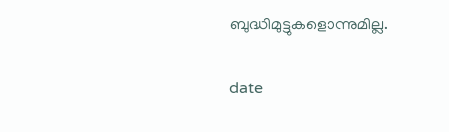ബുദ്ധിമുട്ടുകളൊന്നുമില്ല.

date